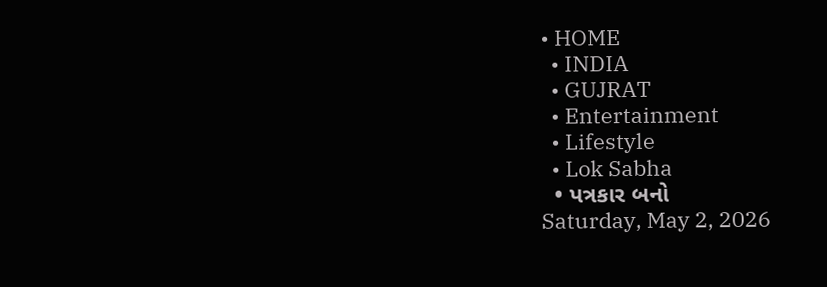• HOME
  • INDIA
  • GUJRAT
  • Entertainment
  • Lifestyle
  • Lok Sabha
  • પત્રકાર બનો
Saturday, May 2, 2026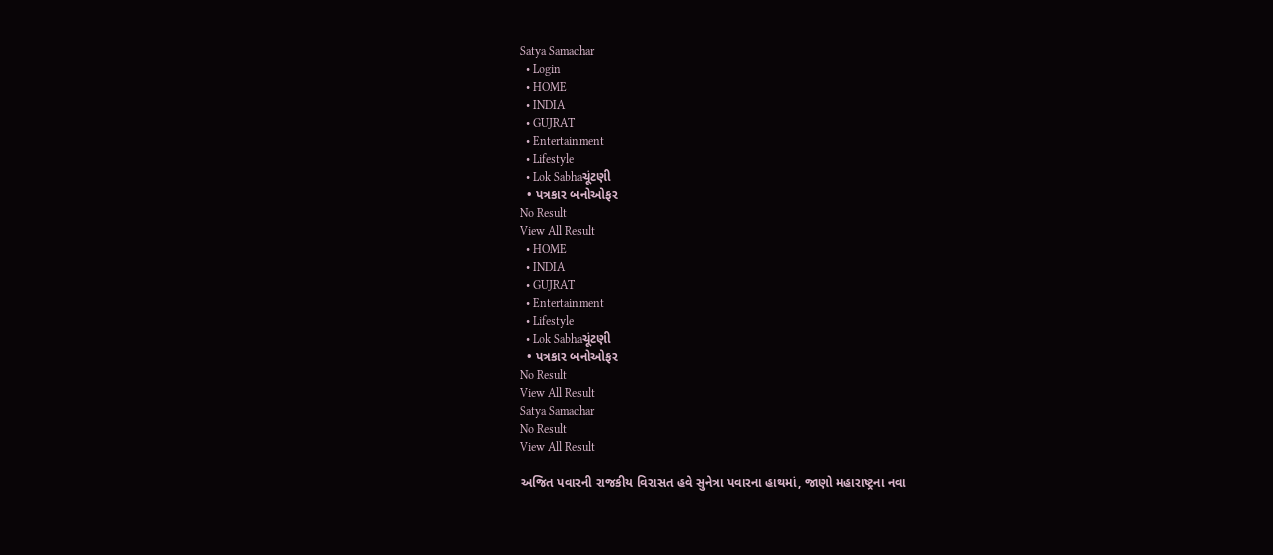Satya Samachar
  • Login
  • HOME
  • INDIA
  • GUJRAT
  • Entertainment
  • Lifestyle
  • Lok Sabhaચૂંટણી
  • પત્રકાર બનોઓફર
No Result
View All Result
  • HOME
  • INDIA
  • GUJRAT
  • Entertainment
  • Lifestyle
  • Lok Sabhaચૂંટણી
  • પત્રકાર બનોઓફર
No Result
View All Result
Satya Samachar
No Result
View All Result

અજિત પવારની રાજકીય વિરાસત હવે સુનેત્રા પવારના હાથમાં, જાણો મહારાષ્ટ્રના નવા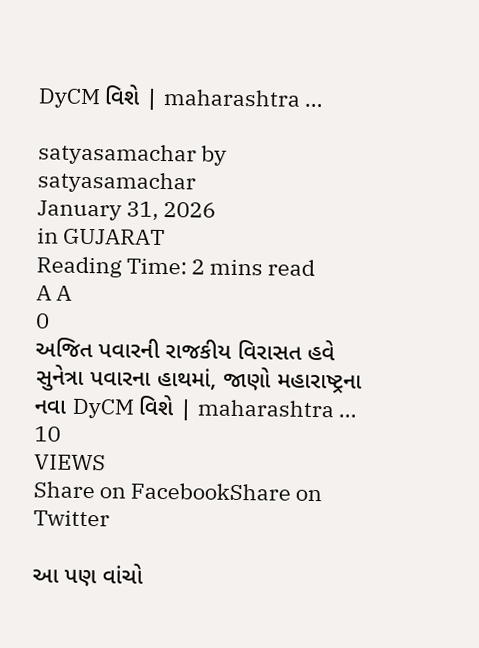DyCM વિશે | maharashtra …

satyasamachar by satyasamachar
January 31, 2026
in GUJARAT
Reading Time: 2 mins read
A A
0
અજિત પવારની રાજકીય વિરાસત હવે સુનેત્રા પવારના હાથમાં, જાણો મહારાષ્ટ્રના નવા DyCM વિશે | maharashtra …
10
VIEWS
Share on FacebookShare on Twitter

આ પણ વાંચો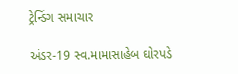ટ્રેન્ડિંગ સમાચાર

અંડર-19 સ્વ.મામાસાહેબ ઘોરપડે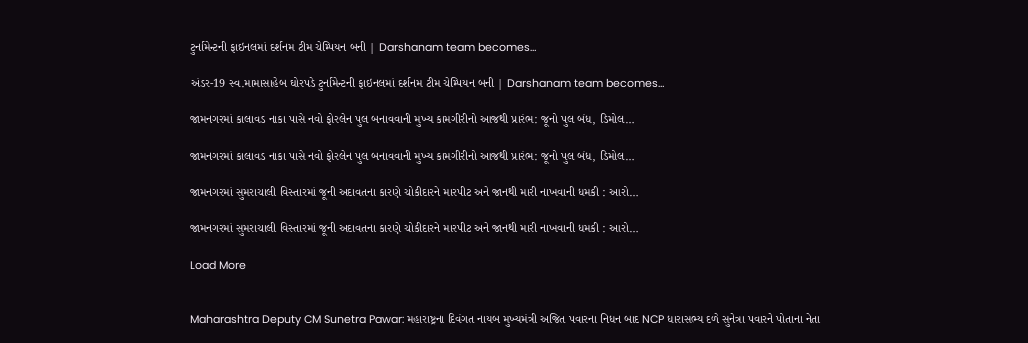ટુર્નામેન્ટની ફાઇનલમાં દર્શનમ ટીમ ચેમ્પિયન બની | Darshanam team becomes…

અંડર-19 સ્વ.મામાસાહેબ ઘોરપડે ટુર્નામેન્ટની ફાઇનલમાં દર્શનમ ટીમ ચેમ્પિયન બની | Darshanam team becomes…

જામનગરમાં કાલાવડ નાકા પાસે નવો ફોરલેન પુલ બનાવવાની મુખ્ય કામગીરીનો આજથી પ્રારંભ: જૂનો પુલ બંધ, ડિમોલ…

જામનગરમાં કાલાવડ નાકા પાસે નવો ફોરલેન પુલ બનાવવાની મુખ્ય કામગીરીનો આજથી પ્રારંભ: જૂનો પુલ બંધ, ડિમોલ…

જામનગરમાં સુમરાચાલી વિસ્તારમાં જૂની અદાવતના કારણે ચોકીદારને મારપીટ અને જાનથી મારી નાખવાની ધમકી : આરો…

જામનગરમાં સુમરાચાલી વિસ્તારમાં જૂની અદાવતના કારણે ચોકીદારને મારપીટ અને જાનથી મારી નાખવાની ધમકી : આરો…

Load More


Maharashtra Deputy CM Sunetra Pawar: મહારાષ્ટ્રના દિવંગત નાયબ મુખ્યમંત્રી અજિત પવારના નિધન બાદ NCP ધારાસભ્ય દળે સુનેત્રા પવારને પોતાના નેતા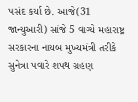પસંદ કર્યા છે. આજે(31 જાન્યુઆરી) સાંજે 5 વાગ્યે મહારાષ્ટ્ર સરકારના નાયબ મુખ્યમંત્રી તરીકે સુનેત્રા પવારે શપથ ગ્રહણ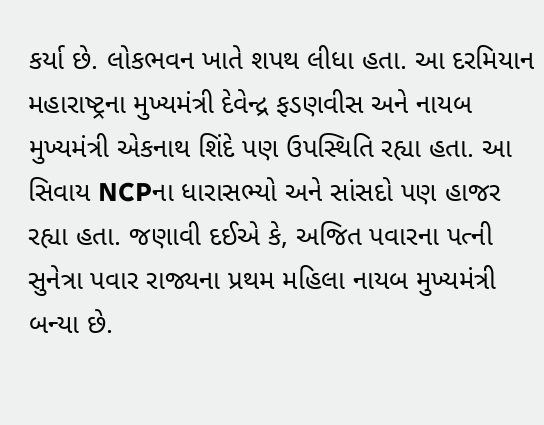કર્યા છે. લોકભવન ખાતે શપથ લીધા હતા. આ દરમિયાન મહારાષ્ટ્રના મુખ્યમંત્રી દેવેન્દ્ર ફડણવીસ અને નાયબ મુખ્યમંત્રી એકનાથ શિંદે પણ ઉપસ્થિતિ રહ્યા હતા. આ સિવાય NCPના ધારાસભ્યો અને સાંસદો પણ હાજર રહ્યા હતા. જણાવી દઈએ કે, અજિત પવારના પત્ની સુનેત્રા પવાર રાજ્યના પ્રથમ મહિલા નાયબ મુખ્યમંત્રી બન્યા છે.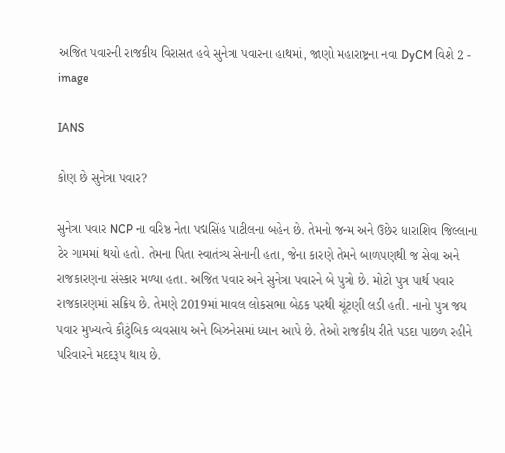અજિત પવારની રાજકીય વિરાસત હવે સુનેત્રા પવારના હાથમાં, જાણો મહારાષ્ટ્રના નવા DyCM વિશે 2 - image

IANS

કોણ છે સુનેત્રા પવાર?

સુનેત્રા પવાર NCP ના વરિષ્ઠ નેતા પદ્મસિંહ પાટીલના બહેન છે. તેમનો જન્મ અને ઉછેર ધારાશિવ જિલ્લાના ટેર ગામમાં થયો હતો. તેમના પિતા સ્વાતંત્ર્ય સેનાની હતા, જેના કારણે તેમને બાળપણથી જ સેવા અને રાજકારણના સંસ્કાર મળ્યા હતા. અજિત પવાર અને સુનેત્રા પવારને બે પુત્રો છે. મોટો પુત્ર પાર્થ પવાર રાજકારણમાં સક્રિય છે. તેમણે 2019માં માવલ લોકસભા બેઠક પરથી ચૂંટણી લડી હતી. નાનો પુત્ર જય પવાર મુખ્યત્વે કૌટુંબિક વ્યવસાય અને બિઝનેસમાં ધ્યાન આપે છે. તેઓ રાજકીય રીતે પડદા પાછળ રહીને પરિવારને મદદરૂપ થાય છે.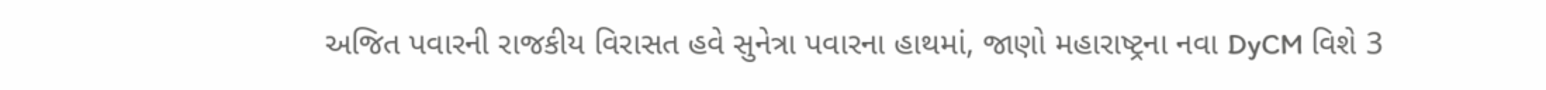અજિત પવારની રાજકીય વિરાસત હવે સુનેત્રા પવારના હાથમાં, જાણો મહારાષ્ટ્રના નવા DyCM વિશે 3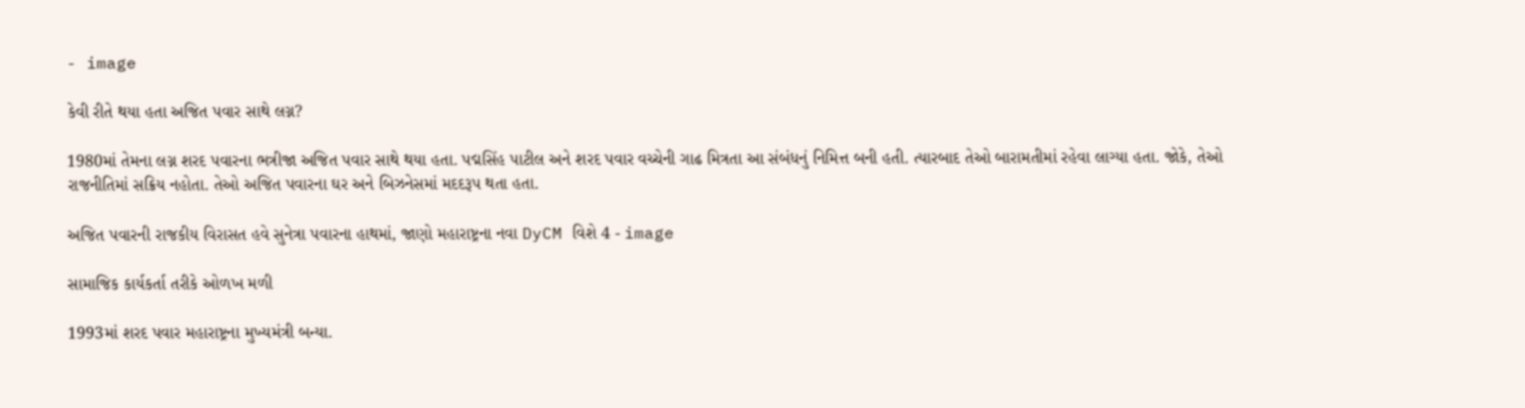- image

કેવી રીતે થયા હતા અજિત પવાર સાથે લગ્ન?

1980માં તેમના લગ્ન શરદ પવારના ભત્રીજા અજિત પવાર સાથે થયા હતા. પદ્મસિંહ પાટીલ અને શરદ પવાર વચ્ચેની ગાઢ મિત્રતા આ સંબંધનું નિમિત્ત બની હતી. ત્યારબાદ તેઓ બારામતીમાં રહેવા લાગ્યા હતા. જોકે, તેઓ રાજનીતિમાં સક્રિય નહોતા. તેઓ અજિત પવારના ઘર અને બિઝનેસમાં મદદરૂપ થતા હતા.

અજિત પવારની રાજકીય વિરાસત હવે સુનેત્રા પવારના હાથમાં, જાણો મહારાષ્ટ્રના નવા DyCM વિશે 4 - image

સામાજિક કાર્યકર્તા તરીકે ઓળખ મળી

1993માં શરદ પવાર મહારાષ્ટ્રના મુખ્યમંત્રી બન્યા.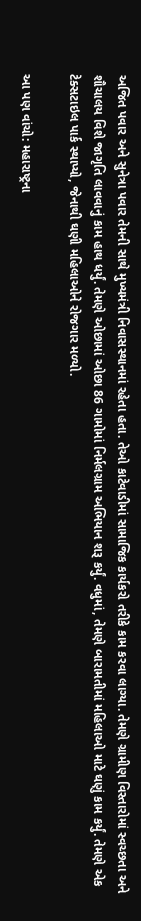અજિત પવાર અને સુનેત્રા પવાર તેમની સાથે મુખ્યમંત્રી નિવાસસ્થાનમાં રહેતા હતા. તેઓ કાટેવાડીમાં સામાજિક કાર્યકરો તરીકે કામ કરવા લાગ્યા. તેમણે ગ્રામીણ વિસ્તારોમાં સ્વચ્છતા અને શૌચાલય વિશે જાગૃતિ લાવવાનું કામ હાથ ધર્યું. તેમણે ઓછામાં ઓછા 86 ગામોમાં નિર્મલગ્રામ અભિયાન શરૂ કર્યું. વધુમાં, તેમણે બારામતીમાં મહિલાઓ માટે ઘણું કામ કર્યું. તેમણે એક ટેક્સટાઇલ પાર્ક સ્થાપ્યો, જેનાથી ઘણી મહિલાઓને રોજગાર મળ્યો.

આ પણ વાંચો: મહારાષ્ટ્રના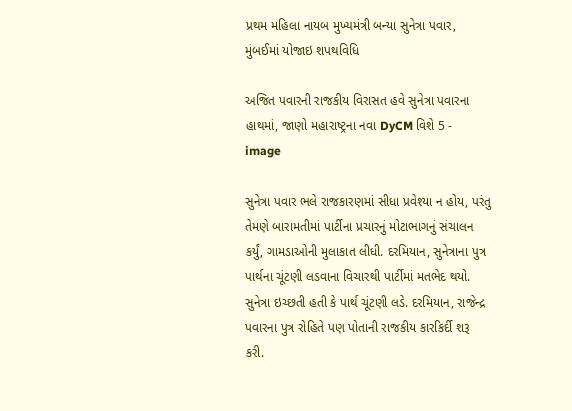પ્રથમ મહિલા નાયબ મુખ્યમંત્રી બન્યા સુનેત્રા પવાર, મુંબઈમાં યોજાઇ શપથવિધિ

અજિત પવારની રાજકીય વિરાસત હવે સુનેત્રા પવારના હાથમાં, જાણો મહારાષ્ટ્રના નવા DyCM વિશે 5 - image

સુનેત્રા પવાર ભલે રાજકારણમાં સીધા પ્રવેશ્યા ન હોય, પરંતુ તેમણે બારામતીમાં પાર્ટીના પ્રચારનું મોટાભાગનું સંચાલન કર્યું, ગામડાઓની મુલાકાત લીધી. દરમિયાન, સુનેત્રાના પુત્ર પાર્થના ચૂંટણી લડવાના વિચારથી પાર્ટીમાં મતભેદ થયો. સુનેત્રા ઇચ્છતી હતી કે પાર્થ ચૂંટણી લડે. દરમિયાન, રાજેન્દ્ર પવારના પુત્ર રોહિતે પણ પોતાની રાજકીય કારકિર્દી શરૂ કરી.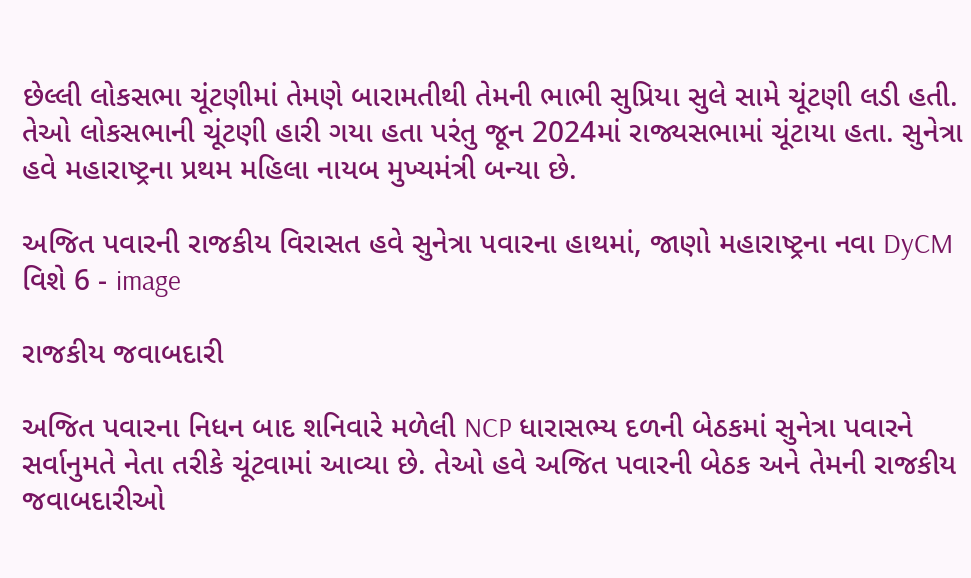છેલ્લી લોકસભા ચૂંટણીમાં તેમણે બારામતીથી તેમની ભાભી સુપ્રિયા સુલે સામે ચૂંટણી લડી હતી. તેઓ લોકસભાની ચૂંટણી હારી ગયા હતા પરંતુ જૂન 2024માં રાજ્યસભામાં ચૂંટાયા હતા. સુનેત્રા હવે મહારાષ્ટ્રના પ્રથમ મહિલા નાયબ મુખ્યમંત્રી બન્યા છે.

અજિત પવારની રાજકીય વિરાસત હવે સુનેત્રા પવારના હાથમાં, જાણો મહારાષ્ટ્રના નવા DyCM વિશે 6 - image

રાજકીય જવાબદારી

અજિત પવારના નિધન બાદ શનિવારે મળેલી NCP ધારાસભ્ય દળની બેઠકમાં સુનેત્રા પવારને સર્વાનુમતે નેતા તરીકે ચૂંટવામાં આવ્યા છે. તેઓ હવે અજિત પવારની બેઠક અને તેમની રાજકીય જવાબદારીઓ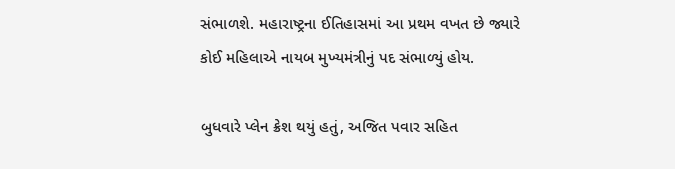સંભાળશે. મહારાષ્ટ્રના ઈતિહાસમાં આ પ્રથમ વખત છે જ્યારે કોઈ મહિલાએ નાયબ મુખ્યમંત્રીનું પદ સંભાળ્યું હોય.

બુધવારે પ્લેન ક્રેશ થયું હતું, અજિત પવાર સહિત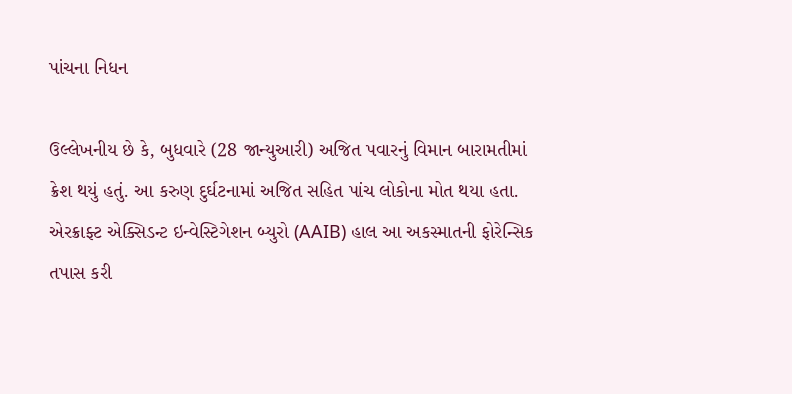પાંચના નિધન

ઉલ્લેખનીય છે કે, બુધવારે (28 જાન્યુઆરી) અજિત પવારનું વિમાન બારામતીમાં ક્રેશ થયું હતું. આ કરુણ દુર્ઘટનામાં અજિત સહિત પાંચ લોકોના મોત થયા હતા. એરક્રાફ્ટ એક્સિડન્ટ ઇન્વેસ્ટિગેશન બ્યુરો (AAIB) હાલ આ અકસ્માતની ફોરેન્સિક તપાસ કરી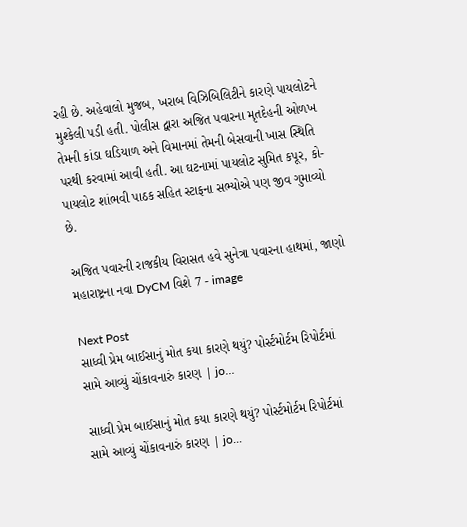રહી છે. અહેવાલો મુજબ, ખરાબ વિઝિબિલિટીને કારણે પાયલોટને મુશ્કેલી પડી હતી. પોલીસ દ્વારા અજિત પવારના મૃતદેહની ઓળખ તેમની કાંડા ઘડિયાળ અને વિમાનમાં તેમની બેસવાની ખાસ સ્થિતિ પરથી કરવામાં આવી હતી. આ ઘટનામાં પાયલોટ સુમિત કપૂર, કો-પાયલોટ શાંભવી પાઠક સહિત સ્ટાફના સભ્યોએ પણ જીવ ગુમાવ્યો છે.

અજિત પવારની રાજકીય વિરાસત હવે સુનેત્રા પવારના હાથમાં, જાણો મહારાષ્ટ્રના નવા DyCM વિશે 7 - image

Next Post
સાધ્વી પ્રેમ બાઈસાનું મોત કયા કારણે થયું? પોર્સ્ટમોર્ટમ રિપોર્ટમાં સામે આવ્યું ચોંકાવનારું કારણ | jo…

સાધ્વી પ્રેમ બાઈસાનું મોત કયા કારણે થયું? પોર્સ્ટમોર્ટમ રિપોર્ટમાં સામે આવ્યું ચોંકાવનારું કારણ | jo...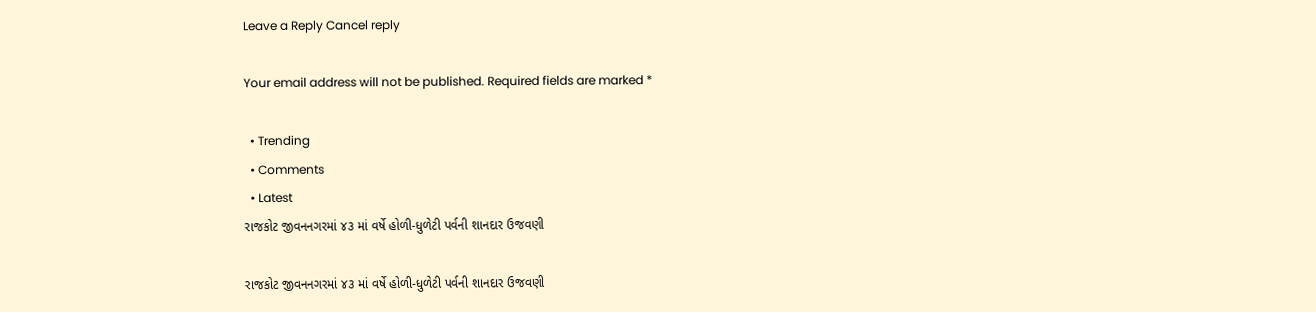Leave a Reply Cancel reply

Your email address will not be published. Required fields are marked *

  • Trending
  • Comments
  • Latest
રાજકોટ જીવનનગરમાં ૪૩ માં વર્ષે હોળી-ધુળેટી પર્વની શાનદાર ઉજવણી

રાજકોટ જીવનનગરમાં ૪૩ માં વર્ષે હોળી-ધુળેટી પર્વની શાનદાર ઉજવણી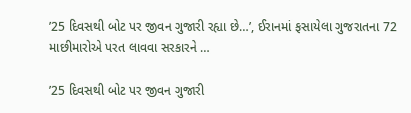’25 દિવસથી બોટ પર જીવન ગુજારી રહ્યા છે…’, ઈરાનમાં ફસાયેલા ગુજરાતના 72 માછીમારોએ પરત લાવવા સરકારને …

’25 દિવસથી બોટ પર જીવન ગુજારી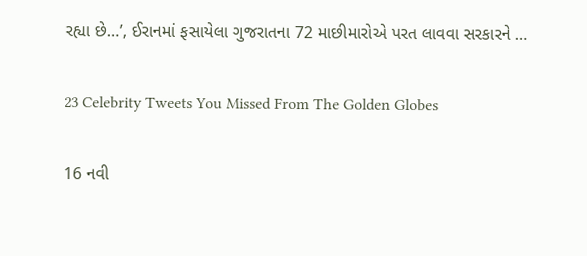રહ્યા છે…’, ઈરાનમાં ફસાયેલા ગુજરાતના 72 માછીમારોએ પરત લાવવા સરકારને …

23 Celebrity Tweets You Missed From The Golden Globes

16 નવી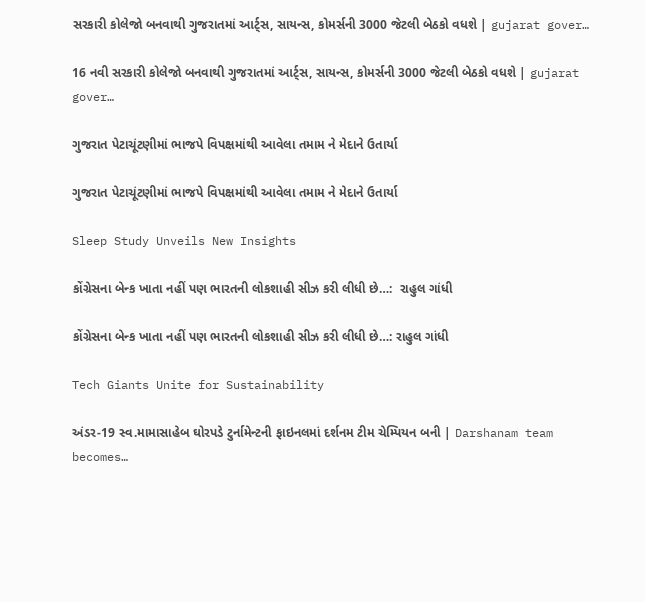સરકારી કોલેજો બનવાથી ગુજરાતમાં આર્ટ્સ, સાયન્સ, કોમર્સની 3000 જેટલી બેઠકો વધશે | gujarat gover…

16 નવી સરકારી કોલેજો બનવાથી ગુજરાતમાં આર્ટ્સ, સાયન્સ, કોમર્સની 3000 જેટલી બેઠકો વધશે | gujarat gover…

ગુજરાત પેટાચૂંટણીમાં ભાજપે વિપક્ષમાંથી આવેલા તમામ ને મેદાને ઉતાર્યા

ગુજરાત પેટાચૂંટણીમાં ભાજપે વિપક્ષમાંથી આવેલા તમામ ને મેદાને ઉતાર્યા

Sleep Study Unveils New Insights

કોંગ્રેસના બેન્ક ખાતા નહીં પણ ભારતની લોકશાહી સીઝ કરી લીધી છે…:  રાહુલ ગાંધી

કોંગ્રેસના બેન્ક ખાતા નહીં પણ ભારતની લોકશાહી સીઝ કરી લીધી છે…: રાહુલ ગાંધી

Tech Giants Unite for Sustainability

અંડર-19 સ્વ.મામાસાહેબ ઘોરપડે ટુર્નામેન્ટની ફાઇનલમાં દર્શનમ ટીમ ચેમ્પિયન બની | Darshanam team becomes…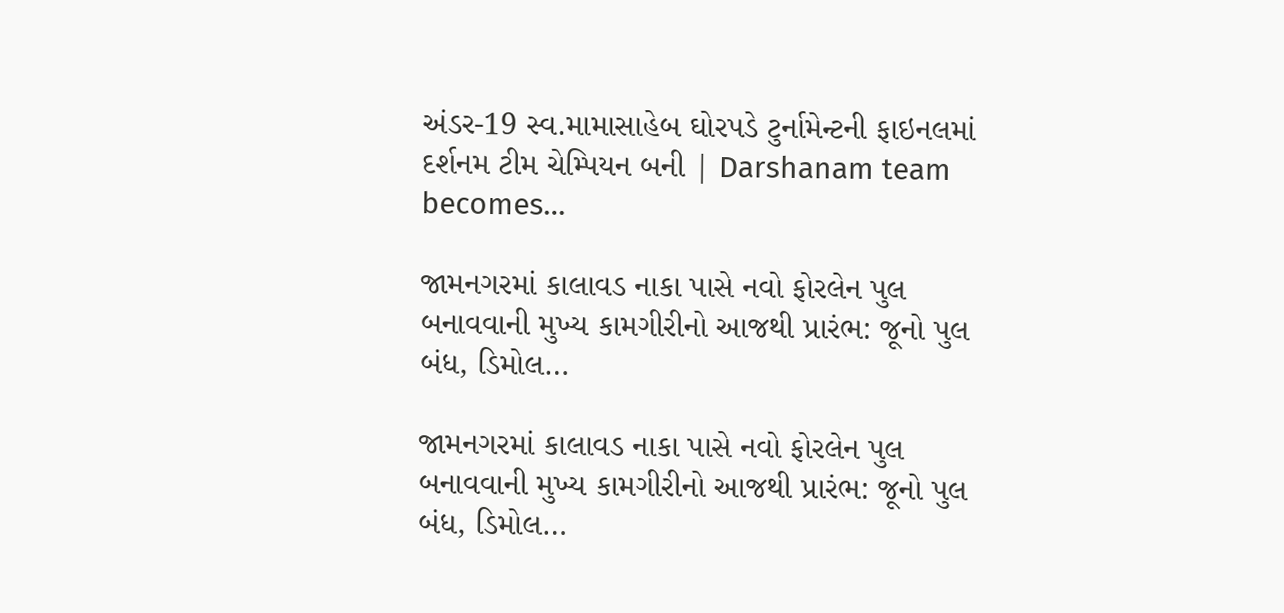અંડર-19 સ્વ.મામાસાહેબ ઘોરપડે ટુર્નામેન્ટની ફાઇનલમાં દર્શનમ ટીમ ચેમ્પિયન બની | Darshanam team becomes…

જામનગરમાં કાલાવડ નાકા પાસે નવો ફોરલેન પુલ બનાવવાની મુખ્ય કામગીરીનો આજથી પ્રારંભ: જૂનો પુલ બંધ, ડિમોલ…

જામનગરમાં કાલાવડ નાકા પાસે નવો ફોરલેન પુલ બનાવવાની મુખ્ય કામગીરીનો આજથી પ્રારંભ: જૂનો પુલ બંધ, ડિમોલ…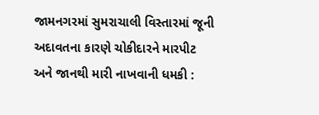જામનગરમાં સુમરાચાલી વિસ્તારમાં જૂની અદાવતના કારણે ચોકીદારને મારપીટ અને જાનથી મારી નાખવાની ધમકી :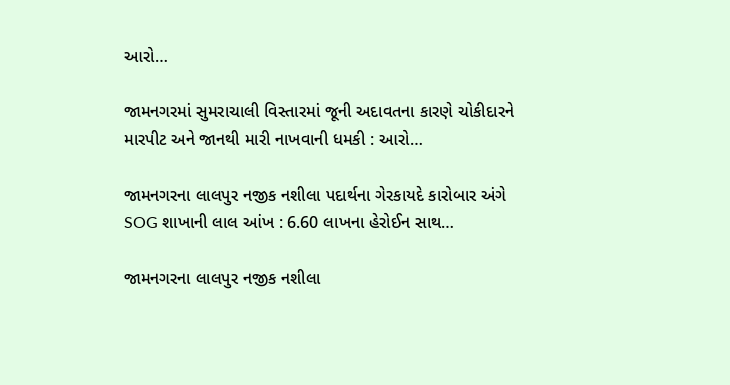આરો…

જામનગરમાં સુમરાચાલી વિસ્તારમાં જૂની અદાવતના કારણે ચોકીદારને મારપીટ અને જાનથી મારી નાખવાની ધમકી : આરો…

જામનગરના લાલપુર નજીક નશીલા પદાર્થના ગેરકાયદે કારોબાર અંગે SOG શાખાની લાલ આંખ : 6.60 લાખના હેરોઈન સાથ…

જામનગરના લાલપુર નજીક નશીલા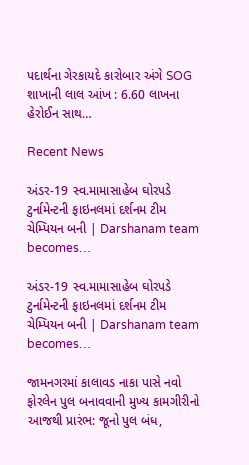પદાર્થના ગેરકાયદે કારોબાર અંગે SOG શાખાની લાલ આંખ : 6.60 લાખના હેરોઈન સાથ…

Recent News

અંડર-19 સ્વ.મામાસાહેબ ઘોરપડે ટુર્નામેન્ટની ફાઇનલમાં દર્શનમ ટીમ ચેમ્પિયન બની | Darshanam team becomes…

અંડર-19 સ્વ.મામાસાહેબ ઘોરપડે ટુર્નામેન્ટની ફાઇનલમાં દર્શનમ ટીમ ચેમ્પિયન બની | Darshanam team becomes…

જામનગરમાં કાલાવડ નાકા પાસે નવો ફોરલેન પુલ બનાવવાની મુખ્ય કામગીરીનો આજથી પ્રારંભ: જૂનો પુલ બંધ,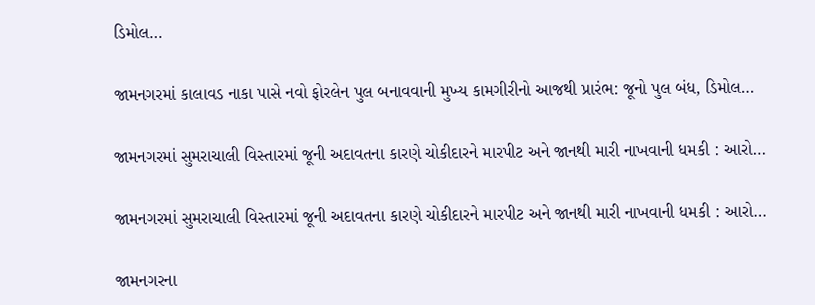ડિમોલ…

જામનગરમાં કાલાવડ નાકા પાસે નવો ફોરલેન પુલ બનાવવાની મુખ્ય કામગીરીનો આજથી પ્રારંભ: જૂનો પુલ બંધ, ડિમોલ…

જામનગરમાં સુમરાચાલી વિસ્તારમાં જૂની અદાવતના કારણે ચોકીદારને મારપીટ અને જાનથી મારી નાખવાની ધમકી : આરો…

જામનગરમાં સુમરાચાલી વિસ્તારમાં જૂની અદાવતના કારણે ચોકીદારને મારપીટ અને જાનથી મારી નાખવાની ધમકી : આરો…

જામનગરના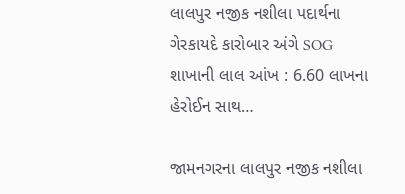લાલપુર નજીક નશીલા પદાર્થના ગેરકાયદે કારોબાર અંગે SOG શાખાની લાલ આંખ : 6.60 લાખના હેરોઈન સાથ…

જામનગરના લાલપુર નજીક નશીલા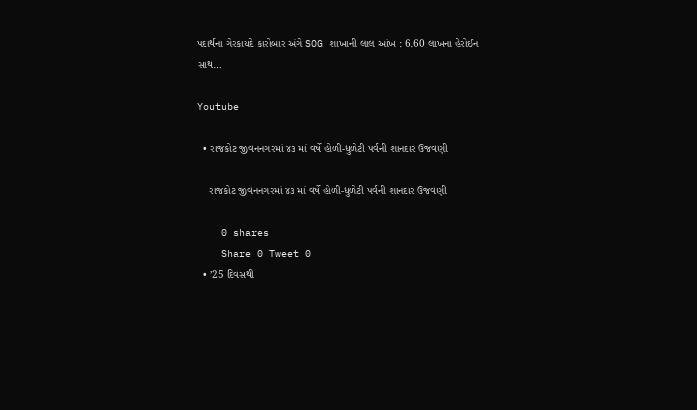પદાર્થના ગેરકાયદે કારોબાર અંગે SOG શાખાની લાલ આંખ : 6.60 લાખના હેરોઈન સાથ…

Youtube

  • રાજકોટ જીવનનગરમાં ૪૩ માં વર્ષે હોળી-ધુળેટી પર્વની શાનદાર ઉજવણી

    રાજકોટ જીવનનગરમાં ૪૩ માં વર્ષે હોળી-ધુળેટી પર્વની શાનદાર ઉજવણી

    0 shares
    Share 0 Tweet 0
  • ’25 દિવસથી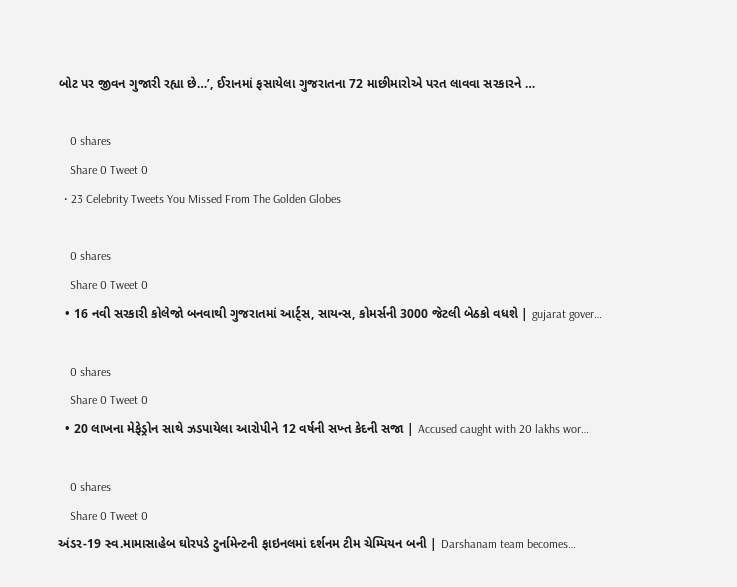બોટ પર જીવન ગુજારી રહ્યા છે…’, ઈરાનમાં ફસાયેલા ગુજરાતના 72 માછીમારોએ પરત લાવવા સરકારને …

    0 shares
    Share 0 Tweet 0
  • 23 Celebrity Tweets You Missed From The Golden Globes

    0 shares
    Share 0 Tweet 0
  • 16 નવી સરકારી કોલેજો બનવાથી ગુજરાતમાં આર્ટ્સ, સાયન્સ, કોમર્સની 3000 જેટલી બેઠકો વધશે | gujarat gover…

    0 shares
    Share 0 Tweet 0
  • 20 લાખના મેફેડ્રોન સાથે ઝડપાયેલા આરોપીને 12 વર્ષની સખ્ત કેદની સજા | Accused caught with 20 lakhs wor…

    0 shares
    Share 0 Tweet 0
અંડર-19 સ્વ.મામાસાહેબ ઘોરપડે ટુર્નામેન્ટની ફાઇનલમાં દર્શનમ ટીમ ચેમ્પિયન બની | Darshanam team becomes…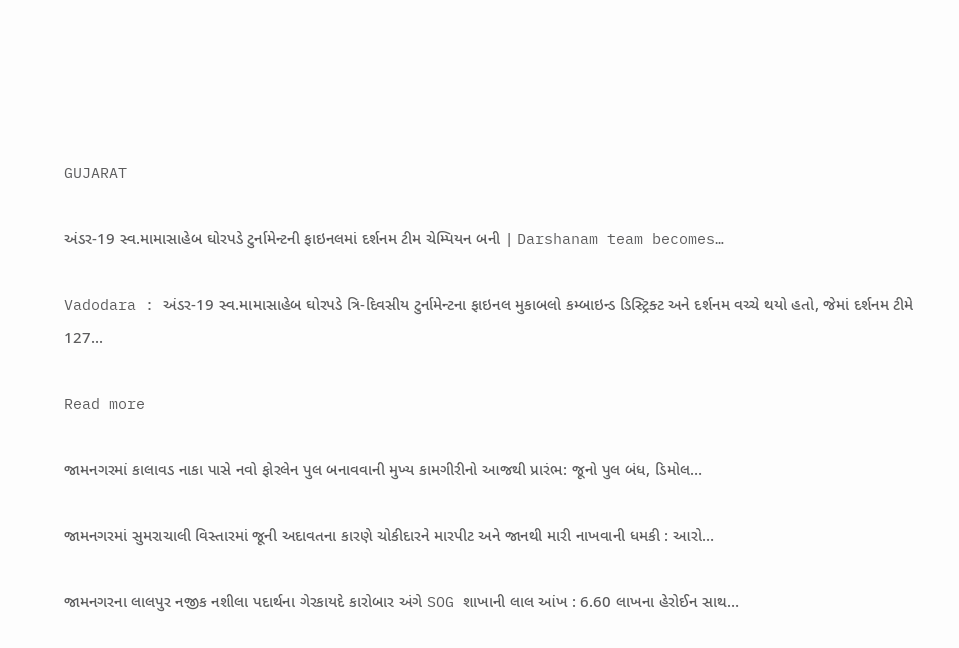GUJARAT

અંડર-19 સ્વ.મામાસાહેબ ઘોરપડે ટુર્નામેન્ટની ફાઇનલમાં દર્શનમ ટીમ ચેમ્પિયન બની | Darshanam team becomes…

Vadodara : અંડર-19 સ્વ.મામાસાહેબ ઘોરપડે ત્રિ-દિવસીય ટુર્નામેન્ટના ફાઇનલ મુકાબલો કમ્બાઇન્ડ ડિસ્ટ્રિક્ટ અને દર્શનમ વચ્ચે થયો હતો, જેમાં દર્શનમ ટીમે 127...

Read more

જામનગરમાં કાલાવડ નાકા પાસે નવો ફોરલેન પુલ બનાવવાની મુખ્ય કામગીરીનો આજથી પ્રારંભ: જૂનો પુલ બંધ, ડિમોલ…

જામનગરમાં સુમરાચાલી વિસ્તારમાં જૂની અદાવતના કારણે ચોકીદારને મારપીટ અને જાનથી મારી નાખવાની ધમકી : આરો…

જામનગરના લાલપુર નજીક નશીલા પદાર્થના ગેરકાયદે કારોબાર અંગે SOG શાખાની લાલ આંખ : 6.60 લાખના હેરોઈન સાથ…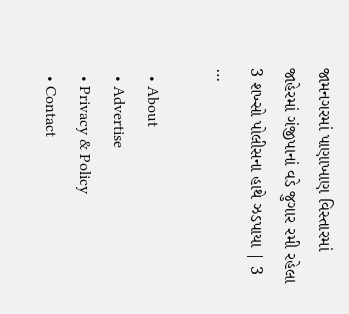જામનગરમાં પાણાખાણ વિસ્તારમાં જાહેરમાં ગંજીપાનાં વડે જુગાર રમી રહેલા 3 શખ્સો પોલીસના હાથે ઝડપાયા | 3 …

  • About
  • Advertise
  • Privacy & Policy
  • Contact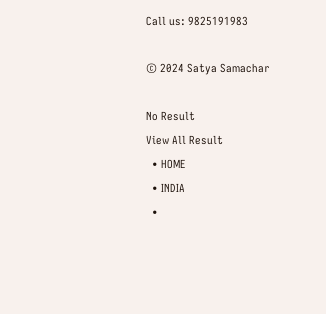Call us: 9825191983

© 2024 Satya Samachar

No Result
View All Result
  • HOME
  • INDIA
  •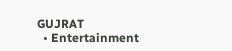GUJRAT
  • Entertainment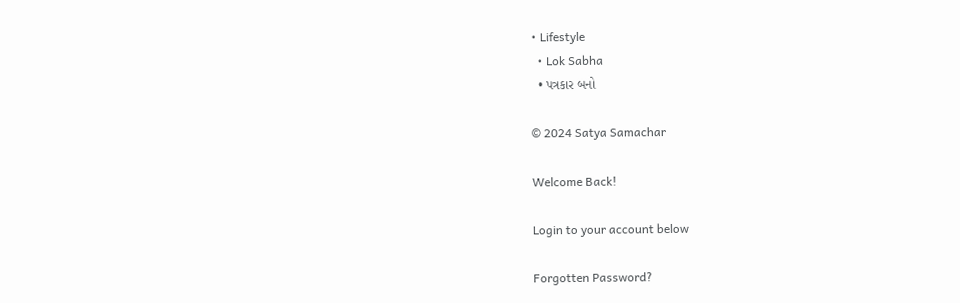• Lifestyle
  • Lok Sabha
  • પત્રકાર બનો

© 2024 Satya Samachar

Welcome Back!

Login to your account below

Forgotten Password?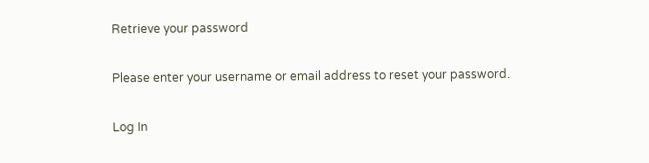Retrieve your password

Please enter your username or email address to reset your password.

Log In